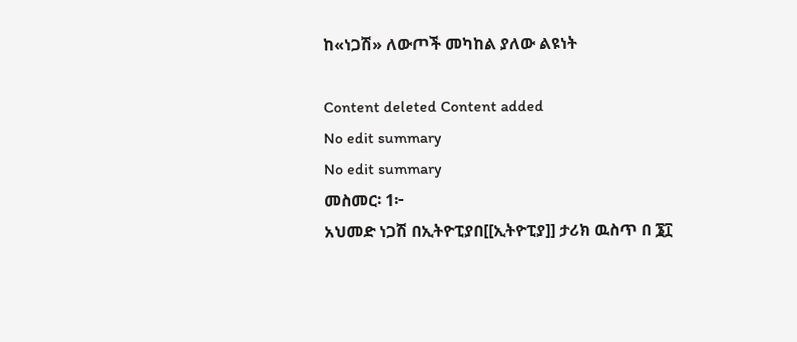ከ«ነጋሽ» ለውጦች መካከል ያለው ልዩነት

Content deleted Content added
No edit summary
No edit summary
መስመር፡ 1፦
አህመድ ነጋሽ በኢትዮፒያበ[[ኢትዮፒያ]] ታሪክ ዉስጥ በ ፮፲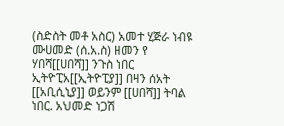(ስድስት መቶ አስር) አመተ ሂጅራ ነብዩ ሙሀመድ (ሰ.አ.ስ) ዘመን የ ሃበሻ[[ሀበሻ]] ንጉስ ነበር ኢትዮፒአ[[ኢትዮፒያ]] በዛን ሰአት [[አቢሲኒያ]] ወይንም [[ሀበሻ]] ትባል ነበር. አህመድ ነጋሽ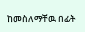ከመስለማቸዉ በፊት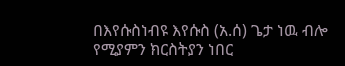በእየሱስነብዩ እየሱስ (አ.ሰ) ጌታ ነዉ ብሎ የሚያምን ክርስትያን ነበር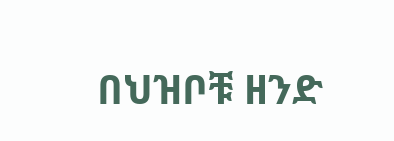በህዝቦቹ ዘንድ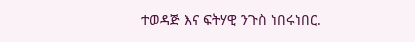ተወዳጅ እና ፍትሃዊ ንጉስ ነበሩነበር.